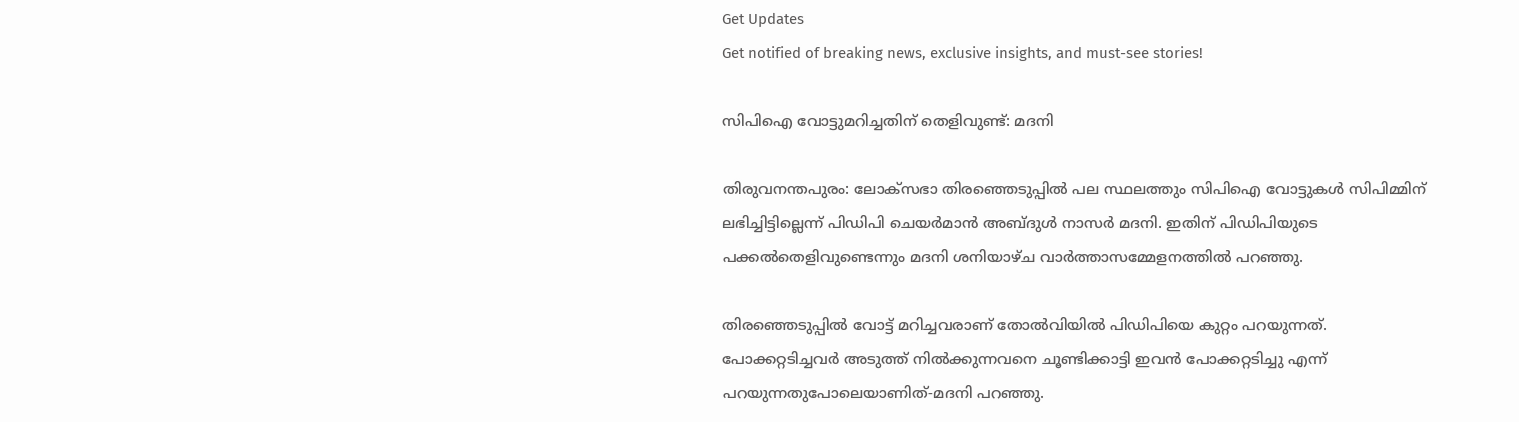Get Updates
Get notified of breaking news, exclusive insights, and must-see stories!

സിപിഐ വോട്ടുമറിച്ചതിന്‌ തെളിവുണ്ട്‌: മദനി

തിരുവനന്തപുരം: ലോക്‌സഭാ തിരഞ്ഞെടുപ്പില്‍ പല സ്ഥലത്തും സിപിഐ വോട്ടുകള്‍ സിപിമ്മിന്‌ ലഭിച്ചിട്ടില്ലെന്ന്‌ പിഡിപി ചെയര്‍മാന്‍ അബ്ദുള്‍ നാസര്‍ മദനി. ഇതിന്‌ പിഡിപിയുടെ പക്കല്‍തെളിവുണ്ടെന്നും മദനി ശനിയാഴ്‌ച വാര്‍ത്താസമ്മേളനത്തില്‍ പറഞ്ഞു.

തിരഞ്ഞെടുപ്പില്‍ വോട്ട്‌ മറിച്ചവരാണ്‌ തോല്‍വിയില്‍ പിഡിപിയെ കുറ്റം പറയുന്നത്‌. പോക്കറ്റടിച്ചവര്‍ അടുത്ത്‌ നില്‍ക്കുന്നവനെ ചൂണ്ടിക്കാട്ടി ഇവന്‍ പോക്കറ്റടിച്ചു എന്ന്‌ പറയുന്നതുപോലെയാണിത്‌-മദനി പറഞ്ഞു.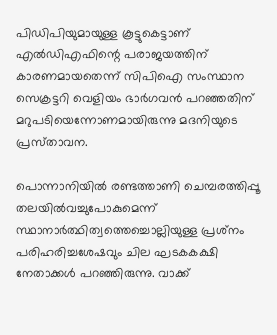പിഡിപിയുമായുള്ള കൂട്ടുകെട്ടാണ്‌ എല്‍ഡിഎഫിന്റെ പരാജയത്തിന്‌ കാരണമായതെന്ന്‌ സിപിഐ സംസ്ഥാന സെക്രട്ടറി വെളിയം ഭാര്‍ഗവന്‍ പറഞ്ഞതിന്‌ മറുപടിയെന്നോണമായിരുന്നു മദനിയുടെ പ്രസ്‌താവന.

പൊന്നാനിയില്‍ രണ്ടത്താണി ചെമ്പരത്തിപ്പൂ തലയില്‍വച്ചുപോകുമെന്ന്‌ സ്ഥാനാര്‍ത്ഥിത്വത്തെച്ചൊല്ലിയുള്ള പ്രശ്‌നം പരിഹരിച്ചശേഷവും ചില ഘടകകക്ഷി നേതാക്കള്‍ പറഞ്ഞിരുന്നു. വാക്ക്‌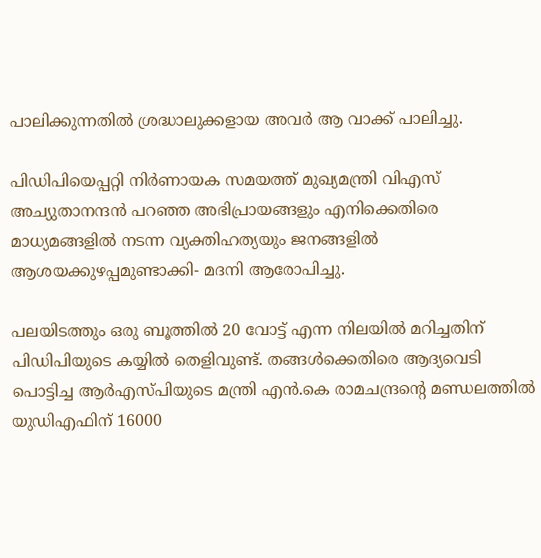പാലിക്കുന്നതില്‍ ശ്രദ്ധാലുക്കളായ അവര്‍ ആ വാക്ക്‌ പാലിച്ചു.

പിഡിപിയെപ്പറ്റി നിര്‍ണായക സമയത്ത്‌ മുഖ്യമന്ത്രി വിഎസ്‌ അച്യുതാനന്ദന്‍ പറഞ്ഞ അഭിപ്രായങ്ങളും എനിക്കെതിരെ മാധ്യമങ്ങളില്‍ നടന്ന വ്യക്തിഹത്യയും ജനങ്ങളില്‍ ആശയക്കുഴപ്പമുണ്ടാക്കി- മദനി ആരോപിച്ചു.

പലയിടത്തും ഒരു ബൂത്തില്‍ 20 വോട്ട്‌ എന്ന നിലയില്‍ മറിച്ചതിന്‌ പിഡിപിയുടെ കയ്യില്‍ തെളിവുണ്ട്‌. തങ്ങള്‍ക്കെതിരെ ആദ്യവെടി പൊട്ടിച്ച ആര്‍എസ്‌പിയുടെ മന്ത്രി എന്‍.കെ രാമചന്ദ്രന്റെ മണ്ഡലത്തില്‍ യുഡിഎഫിന്‌ 16000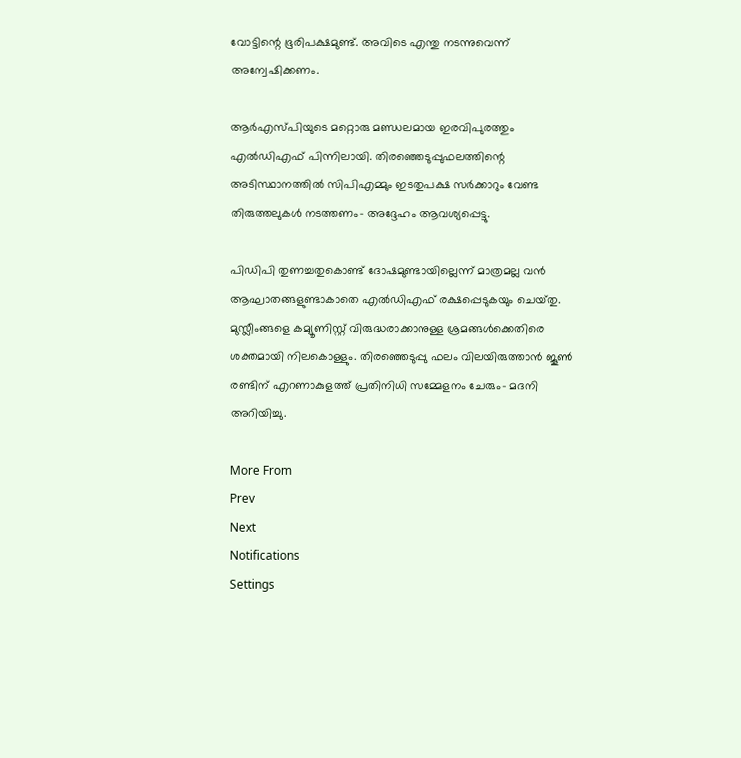വോട്ടിന്റെ ഭൂരിപക്ഷമുണ്ട്‌. അവിടെ എന്തു നടന്നുവെന്ന്‌ അന്വേഷിക്കണം.

ആര്‍എസ്‌പിയുടെ മറ്റൊരു മണ്ഡലമായ ഇരവിപുരത്തും എല്‍ഡിഎഫ്‌ പിന്നിലായി. തിരഞ്ഞെടുപ്പുഫലത്തിന്റെ അടിസ്ഥാനത്തില്‍ സിപിഎമ്മും ഇടതുപക്ഷ സര്‍ക്കാറും വേണ്ട തിരുത്തലുകള്‍ നടത്തണം- അദ്ദേഹം ആവശ്യപ്പെട്ടു.

പിഡിപി തുണച്ചതുകൊണ്ട്‌ ദോഷമുണ്ടായില്ലെന്ന്‌ മാത്രമല്ല വന്‍ ആഘാതങ്ങളുണ്ടാകാതെ എല്‍ഡിഎഫ്‌ രക്ഷപ്പെടുകയും ചെയ്‌തു. മുസ്ലീംങ്ങളെ കമ്യൂണിസ്റ്റ്‌ വിരുദ്ധരാക്കാനുള്ള ശ്രമങ്ങള്‍ക്കെതിരെ ശക്തമായി നിലകൊള്ളും. തിരഞ്ഞെടുപ്പു ഫലം വിലയിരുത്താന്‍ ജൂണ്‍ രണ്ടിന്‌ എറണാകുളത്ത്‌ പ്രതിനിധി സമ്മേളനം ചേരും- മദനി അറിയിച്ചു.

More From
Prev
Next
Notifications
Settings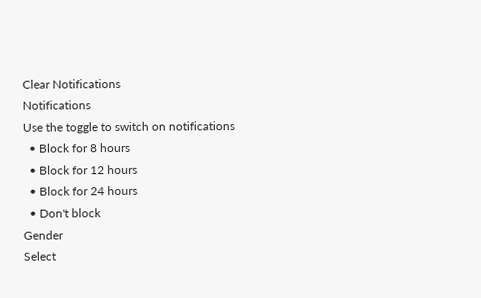Clear Notifications
Notifications
Use the toggle to switch on notifications
  • Block for 8 hours
  • Block for 12 hours
  • Block for 24 hours
  • Don't block
Gender
Select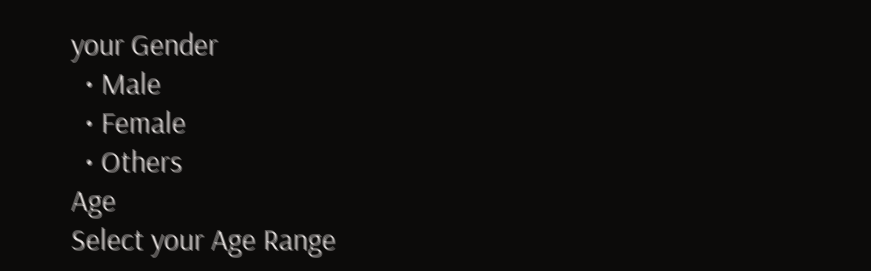your Gender
  • Male
  • Female
  • Others
Age
Select your Age Range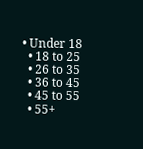• Under 18
  • 18 to 25
  • 26 to 35
  • 36 to 45
  • 45 to 55
  • 55+